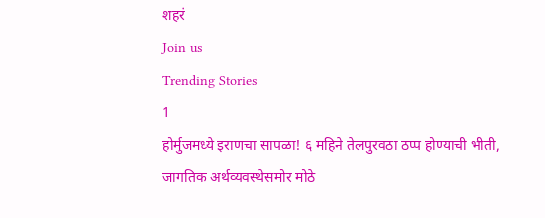शहरं
Join us
Trending Stories
1
होर्मुजमध्ये इराणचा सापळा! ६ महिने तेलपुरवठा ठप्प होण्याची भीती, जागतिक अर्थव्यवस्थेसमोर मोठे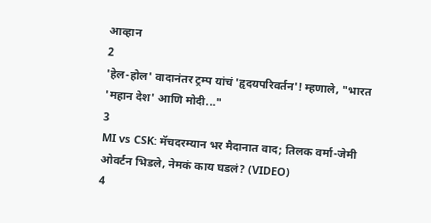आव्हान
2
'हेल-होल' वादानंतर ट्रम्प यांचं 'हृदयपरिवर्तन'! म्हणाले, "भारत 'महान देश' आणि मोदी..."
3
MI vs CSK: मॅचदरम्यान भर मैदानात वाद; तिलक वर्मा-जेमी ओवर्टन भिडले, नेमकं काय घडलं? (VIDEO)
4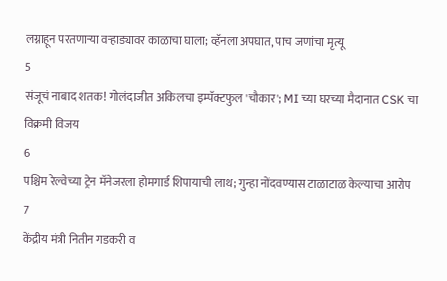लग्नाहून परतणाऱ्या वऱ्हाड्यावर काळाचा घाला; व्हॅनला अपघात, पाच जणांचा मृत्यू
5
संजूचं नाबाद शतक! गोलंदाजीत अकिलचा इम्पॅक्टफुल 'चौकार'; MI च्या घरच्या मैदानात CSK चा विक्रमी विजय
6
पश्चिम रेल्वेच्या ट्रेन मॅनेजरला होमगार्ड शिपायाची लाथ; गुन्हा नोंदवण्यास टाळाटाळ केल्याचा आरोप
7
केंद्रीय मंत्री नितीन गडकरी व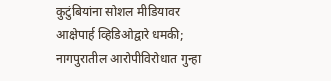कुटुंबियांना सोशल मीडियावर आक्षेपार्ह व्हिडिओद्वारे धमकी; नागपुरातील आरोपीविरोधात गुन्हा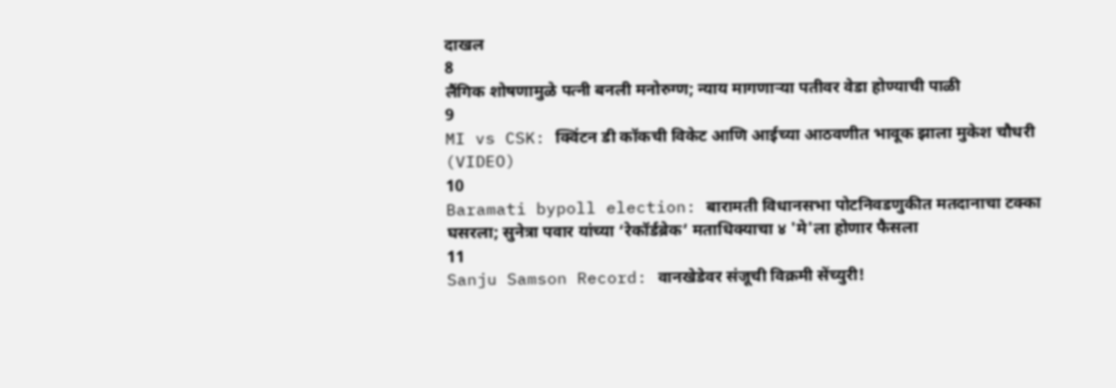दाखल
8
लैंगिक शोषणामुळे पत्नी बनली मनोरुग्ण; न्याय मागणाऱ्या पतीवर वेडा होण्याची पाळी
9
MI vs CSK: क्विंटन डी कॉकची विकेट आणि आईच्या आठवणीत भावूक झाला मुकेश चौधरी (VIDEO)
10
Baramati bypoll election: बारामती विधानसभा पोटनिवडणुकीत मतदानाचा टक्का घसरला; सुनेत्रा पवार यांच्या ‘रेकॉर्डब्रेक’ मताधिक्याचा ४ 'मे'ला होणार फैसला
11
Sanju Samson Record: वानखेडेवर संजूची विक्रमी सेंच्युरी!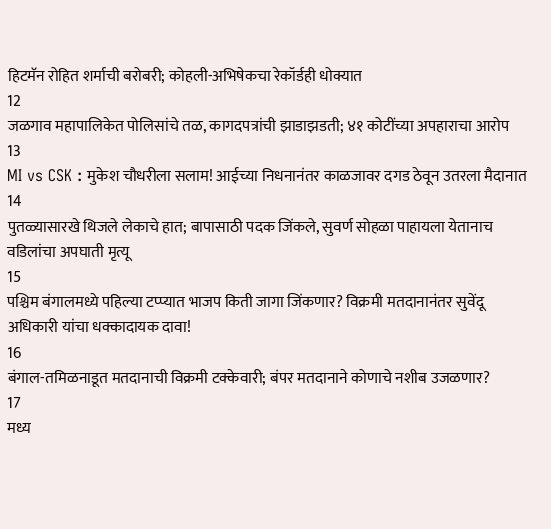हिटमॅन रोहित शर्माची बरोबरी; कोहली-अभिषेकचा रेकॉर्डही धोक्यात
12
जळगाव महापालिकेत पोलिसांचे तळ, कागदपत्रांची झाडाझडती; ४१ कोटींच्या अपहाराचा आरोप
13
MI vs CSK : मुकेश चौधरीला सलाम! आईच्या निधनानंतर काळजावर दगड ठेवून उतरला मैदानात
14
पुतळ्यासारखे थिजले लेकाचे हात; बापासाठी पदक जिंकले, सुवर्ण सोहळा पाहायला येतानाच वडिलांचा अपघाती मृत्यू
15
पश्चिम बंगालमध्ये पहिल्या टप्प्यात भाजप किती जागा जिंकणार? विक्रमी मतदानानंतर सुवेंदू अधिकारी यांचा धक्कादायक दावा!
16
बंगाल-तमिळनाडूत मतदानाची विक्रमी टक्केवारी; बंपर मतदानाने कोणाचे नशीब उजळणार?
17
मध्य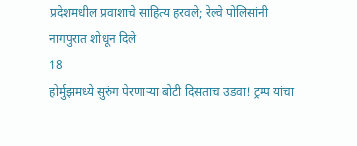प्रदेशमधील प्रवाशाचे साहित्य हरवले; रेल्वे पोलिसांनी नागपुरात शोधून दिले
18
होर्मुझमध्ये सुरुंग पेरणाऱ्या बोटी दिसताच उडवा! ट्रम्प यांचा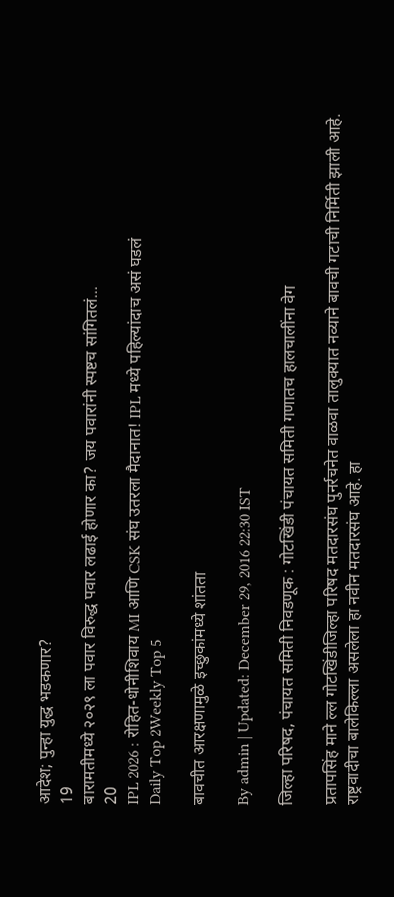आदेश; पुन्हा युद्ध भडकणार?
19
बारामतीमध्ये २०२९ ला पवार विरुद्ध पवार लढाई होणार का? जय पवारांनी स्पष्टच सांगितलं...
20
IPL 2026 : रोहित-धोनीशिवाय MI आणि CSK संघ उतरला मैदानात! IPL मध्ये पहिल्यांदाच असं घडलं
Daily Top 2Weekly Top 5

बावचीत आरक्षणामुळे इच्छुकांमध्ये शांतता

By admin | Updated: December 29, 2016 22:30 IST

जिल्हा परिषद, पंचायत समिती निवडणूक : गोटखिंडी पंचायत समिती गणातच हालचालींना वेग

प्रतापसिंह माने ल्ल गोटखिंडीजिल्हा परिषद मतदारसंघ पुनर्रचनेत वाळवा तालुक्यात नव्याने बावची गटाची निर्मिती झाली आहे. राष्ट्रवादीचा बालेकिल्ला असलेला हा नवीन मतदारसंघ आहे. हा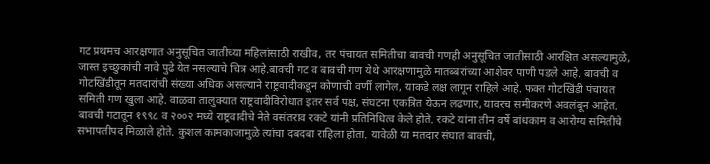गट प्रथमच आरक्षणात अनुसूचित जातीच्या महिलांसाठी राखीव, तर पंचायत समितीचा बावची गणही अनुसूचित जातीसाठी आरक्षित असल्यामुळे, जास्त इच्छुकांची नावे पुढे येत नसल्याचे चित्र आहे.बावची गट व बावची गण येथे आरक्षणामुळे मातब्बरांच्या आशेवर पाणी पडले आहे. बावची व गोटखिंडीतून मतदारांची संख्या अधिक असल्याने राष्ट्रवादीकडून कोणाची वर्णी लागेल, याकडे लक्ष लागून राहिले आहे. फक्त गोटखिंडी पंचायत समिती गण खुला आहे. वाळवा तालुक्यात राष्ट्रवादीविरोधात इतर सर्व पक्ष, संघटना एकत्रित येऊन लढणार, यावरच समीकरणे अवलंबून आहेत. बावची गटातून १९९८ व २००२ मध्ये राष्ट्रवादीचे नेते वसंतराव रकटे यांनी प्रतिनिधित्व केले होते. रकटे यांना तीन वर्षे बांधकाम व आरोग्य समितीचे सभापतीपद मिळाले होते. कुशल कामकाजामुळे त्यांचा दबदबा राहिला होता. यावेळी या मतदार संघात बावची,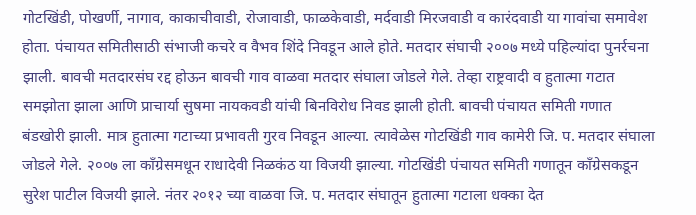गोटखिंडी, पोखर्णी, नागाव, काकाचीवाडी, रोजावाडी, फाळकेवाडी, मर्दवाडी मिरजवाडी व कारंदवाडी या गावांचा समावेश होता. पंचायत समितीसाठी संभाजी कचरे व वैभव शिंदे निवडून आले होते. मतदार संघाची २००७ मध्ये पहिल्यांदा पुनर्रचना झाली. बावची मतदारसंघ रद्द होऊन बावची गाव वाळवा मतदार संघाला जोडले गेले. तेव्हा राष्ट्रवादी व हुतात्मा गटात समझोता झाला आणि प्राचार्या सुषमा नायकवडी यांची बिनविरोध निवड झाली होती. बावची पंचायत समिती गणात बंडखोरी झाली. मात्र हुतात्मा गटाच्या प्रभावती गुरव निवडून आल्या. त्यावेळेस गोटखिंडी गाव कामेरी जि. प. मतदार संघाला जोडले गेले. २००७ ला काँग्रेसमधून राधादेवी निळकंठ या विजयी झाल्या. गोटखिंडी पंचायत समिती गणातून काँग्रेसकडून सुरेश पाटील विजयी झाले. नंतर २०१२ च्या वाळवा जि. प. मतदार संघातून हुतात्मा गटाला धक्का देत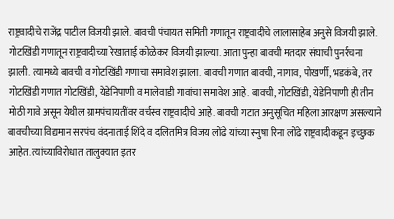राष्ट्रवादीचे राजेंद्र पाटील विजयी झाले. बावची पंचायत समिती गणातून राष्ट्रवादीचे लालासाहेब अनुसे विजयी झाले. गोटखिंडी गणातून राष्ट्रवादीच्या रेखाताई कोळेकर विजयी झाल्या. आता पुन्हा बावची मतदार संघाची पुनर्रचना झाली. त्यामध्ये बावची व गोटखिंडी गणाचा समावेश झाला. बावची गणात बावची, नागाव, पोखर्णी, भडकंबे, तर गोटखिंडी गणात गोटखिंडी, येडेनिपाणी व मालेवाडी गावांचा समावेश आहे. बावची, गोटखिंडी, येडेनिपाणी ही तीन मोठी गावे असून येथील ग्रामपंचायतींवर वर्चस्व राष्ट्रवादीचे आहे. बावची गटात अनुसूचित महिला आरक्षण असल्याने बावचीच्या विद्यमान सरपंच वंदनाताई शिंदे व दलितमित्र विजय लोंढे यांच्या स्नुषा रिना लोंढे राष्ट्रवादीकडून इच्छुक आहेत. त्यांच्याविरोधात तालुक्यात इतर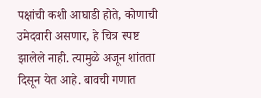पक्षांची कशी आघाडी होते, कोणाची उमेदवारी असणार, हे चित्र स्पष्ट झालेले नाही. त्यामुळे अजून शांतता दिसून येत आहे. बावची गणात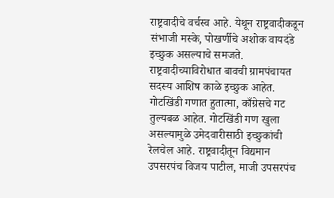राष्ट्रवादीचे वर्चस्व आहे. येथून राष्ट्रवादीकडून संभाजी मस्के, पोखर्णीचे अशोक वायदंडे इच्छुक असल्याचे समजते. राष्ट्रवादीच्याविरोधात बावची ग्रामपंचायत सदस्य आशिष काळे इच्छुक आहेत. गोटखिंडी गणात हुतात्मा, काँग्रेसचे गट तुल्यबळ आहेत. गोटखिंडी गण खुला असल्यामुळे उमेदवारीसाठी इच्छुकांची रेलचेल आहे. राष्ट्रवादीतून विद्यमान उपसरपंच विजय पाटील, माजी उपसरपंच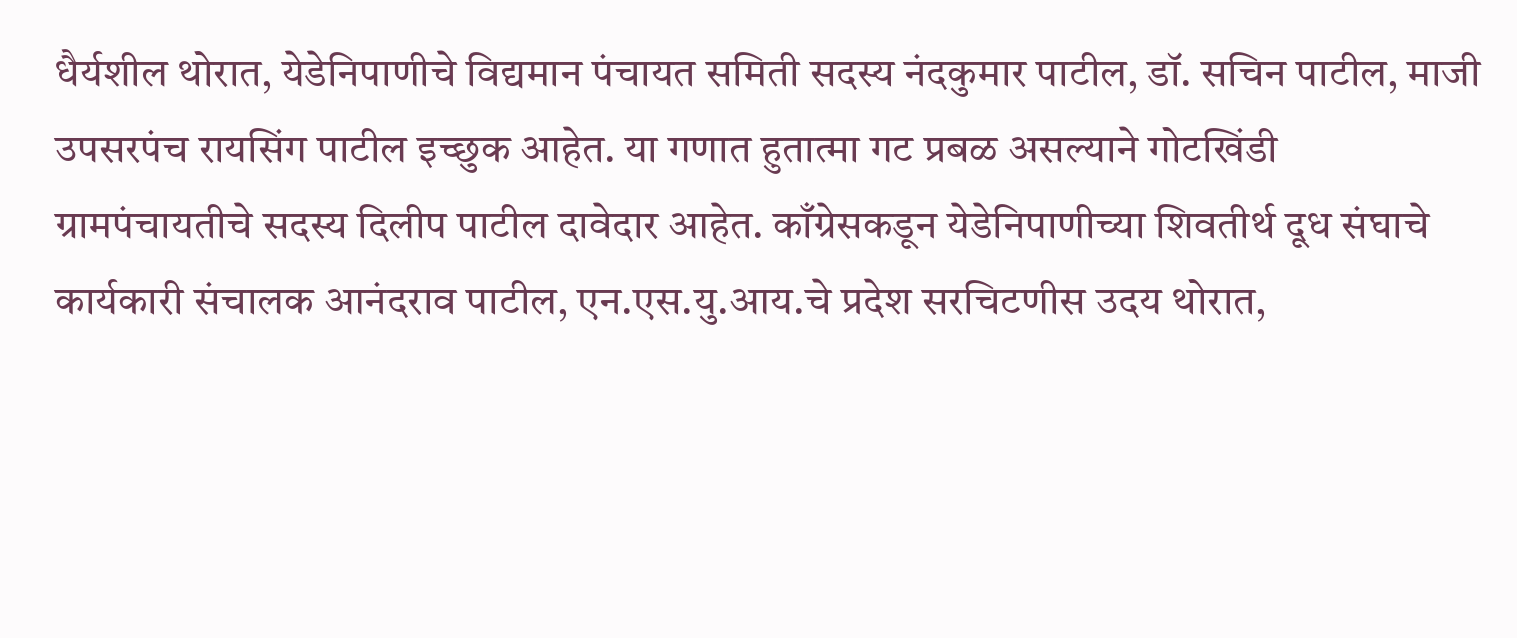धैर्यशील थोरात, येडेनिपाणीचे विद्यमान पंचायत समिती सदस्य नंदकुमार पाटील, डॉ. सचिन पाटील, माजी उपसरपंच रायसिंग पाटील इच्छुक आहेत. या गणात हुतात्मा गट प्रबळ असल्याने गोटखिंडी ग्रामपंचायतीचे सदस्य दिलीप पाटील दावेदार आहेत. काँग्रेसकडून येडेनिपाणीच्या शिवतीर्थ दूध संघाचे कार्यकारी संचालक आनंदराव पाटील, एन.एस.यु.आय.चे प्रदेश सरचिटणीस उदय थोरात,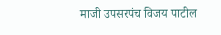माजी उपसरपंच विजय पाटील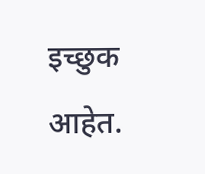इच्छुक आहेत.